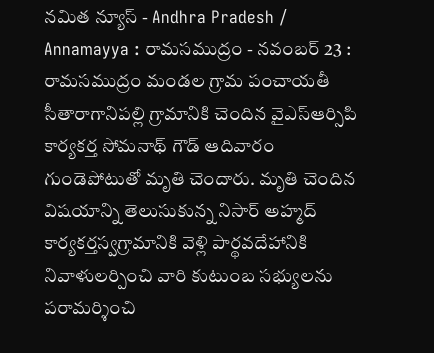నమిత న్యూస్ - Andhra Pradesh / Annamayya : రామసముద్రం - నవంబర్ 23 : రామసముద్రం మండల గ్రామ పంచాయతీ సీతారాగానిపల్లి గ్రామానికి చెందిన వైఎస్ఆర్సిపి కార్యకర్త సోమనాథ్ గౌడ్ ఆదివారం గుండెపోటుతో మృతి చెందారు. మృతి చెందిన విషయాన్ని తెలుసుకున్న నిసార్ అహ్మద్ కార్యకర్తస్వగ్రామానికి వెళ్లి పార్థవదేహానికి నివాళులర్పించి వారి కుటుంబ సభ్యులను పరామర్శించి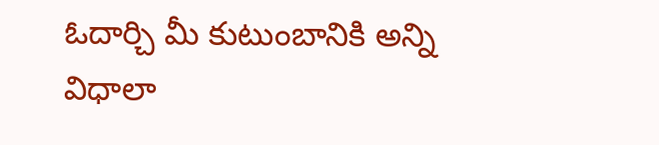ఓదార్చి మీ కుటుంబానికి అన్ని విధాలా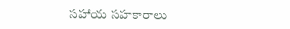సహాయ సహకారాలు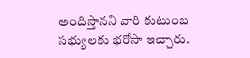అందిస్తానని వారి కుటుంబ సభ్యులకు భరోసా ఇచ్చారు.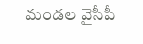మండల వైసీపీ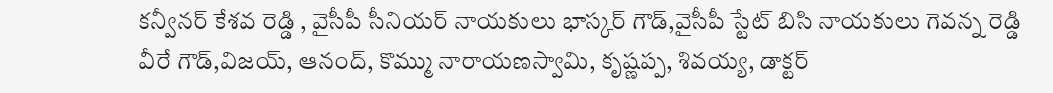కన్వీనర్ కేశవ రెడ్డి , వైసీపీ సీనియర్ నాయకులు భాస్కర్ గౌడ్,వైసీపీ స్టేట్ బిసి నాయకులు గెవన్న రెడ్డి వీరే గౌడ్,విజయ్, ఆనంద్, కొమ్ము నారాయణస్వామి, కృష్ణప్ప, శివయ్య, డాక్టర్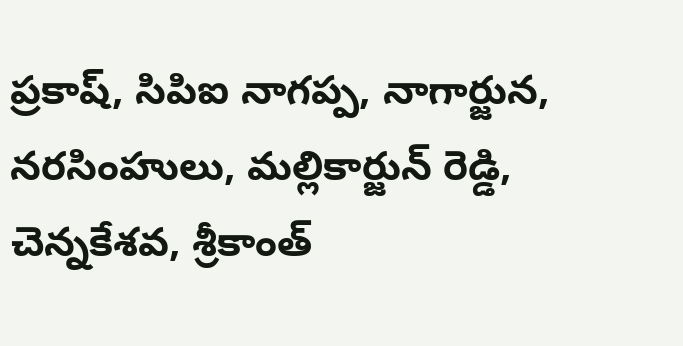ప్రకాష్, సిపిఐ నాగప్ప, నాగార్జున, నరసింహులు, మల్లికార్జున్ రెడ్డి, చెన్నకేశవ, శ్రీకాంత్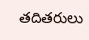తదితరులు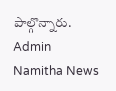పాల్గొన్నారు.
Admin
Namitha News